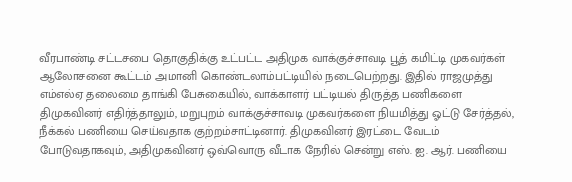வீரபாண்டி சட்டசபை தொகுதிக்கு உட்பட்ட அதிமுக வாக்குச்சாவடி பூத் கமிட்டி முகவர்கள் ஆலோசனை கூட்டம் அமானி கொண்டலாம்பட்டியில் நடைபெற்றது. இதில் ராஜமுத்து எம்எல்ஏ தலைமை தாங்கி பேசுகையில், வாக்காளர் பட்டியல் திருத்த பணிகளை திமுகவினர் எதிர்த்தாலும், மறுபுறம் வாக்குச்சாவடி முகவர்களை நியமித்து ஓட்டு சேர்த்தல், நீக்கல் பணியை செய்வதாக குற்றம்சாட்டினார். திமுகவினர் இரட்டை வேடம் போடுவதாகவும், அதிமுகவினர் ஒவ்வொரு வீடாக நேரில் சென்று எஸ். ஐ. ஆர். பணியை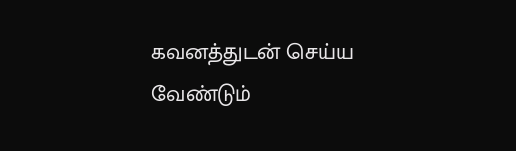கவனத்துடன் செய்ய வேண்டும்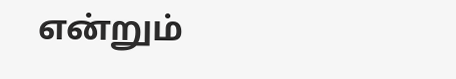என்றும்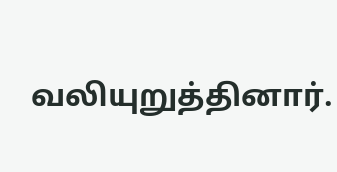வலியுறுத்தினார்.